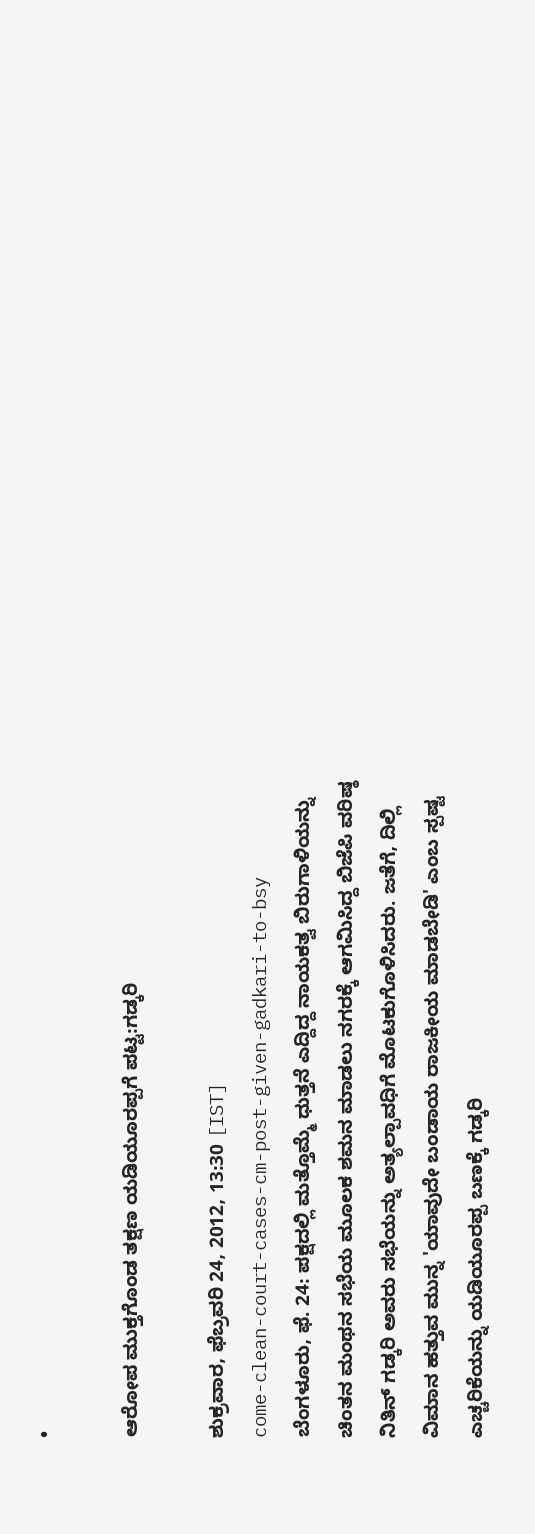•

ಆರೋಪ ಮುಕ್ತಗೊಂಡ ತಕ್ಷಣ ಯಡಿಯೂರಪ್ಪಗೆ ಪಟ್ಟ:ಗಡ್ಕರಿ

ಶುಕ್ರವಾರ, ಫೆಬ್ರವರಿ 24, 2012, 13:30 [IST]
come-clean-court-cases-cm-post-given-gadkari-to-bsy
ಬೆಂಗಳೂರು, ಫೆ. 24: ಪಕ್ಷದಲ್ಲಿ ಮತ್ತೊಮ್ಮೆ ಧುತ್ತನೆ ಎದ್ದಿದ್ದ ನಾಯಕತ್ವ ಬಿರುಗಾಳಿಯನ್ನು ಚಿಂತನ ಮಂಥನ ಸಭೆಯ ಮೂಲಕ ಶಮನ ಮಾಡಲು ನಗರಕ್ಕೆ ಆಗಮಿಸಿದ್ದ ಬಿಜೆಪಿ ವರಿಷ್ಠ ನಿತಿನ್ ಗಡ್ಕರಿ ಅವರು ಸಭೆಯನ್ನು ಅತ್ಯಲ್ಪಾವಧಿಗೆ ಮೊಟಕುಗೊಳಿಸಿದರು. ಜತೆಗೆ, ದಿಲ್ಲಿ ವಿಮಾನ ಹತ್ತುವ ಮುನ್ನ 'ಯಾವುದೇ ಬಂಡಾಯ ರಾಜಕೀಯ ಮಾಡಬೇಡಿ' ಎಂಬ ಸ್ಪಷ್ಟ ಎಚ್ಚರಿಕೆಯನ್ನು ಯಡಿಯೂರಪ್ಪ ಬಣಕ್ಕೆ ಗಡ್ಕರಿ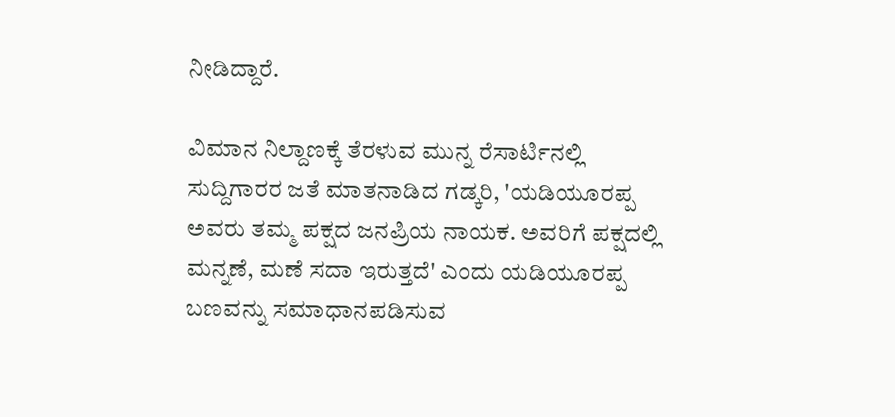ನೀಡಿದ್ದಾರೆ.

ವಿಮಾನ ನಿಲ್ದಾಣಕ್ಕೆ ತೆರಳುವ ಮುನ್ನ ರೆಸಾರ್ಟಿನಲ್ಲಿ ಸುದ್ದಿಗಾರರ ಜತೆ ಮಾತನಾಡಿದ ಗಡ್ಕರಿ, 'ಯಡಿಯೂರಪ್ಪ ಅವರು ತಮ್ಮ ಪಕ್ಷದ ಜನಪ್ರಿಯ ನಾಯಕ. ಅವರಿಗೆ ಪಕ್ಷದಲ್ಲಿ ಮನ್ನಣೆ, ಮಣೆ ಸದಾ ಇರುತ್ತದೆ' ಎಂದು ಯಡಿಯೂರಪ್ಪ ಬಣವನ್ನು ಸಮಾಧಾನಪಡಿಸುವ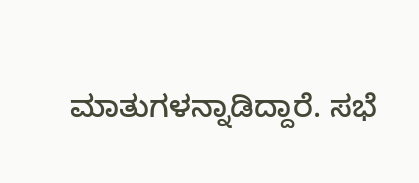ಮಾತುಗಳನ್ನಾಡಿದ್ದಾರೆ. ಸಭೆ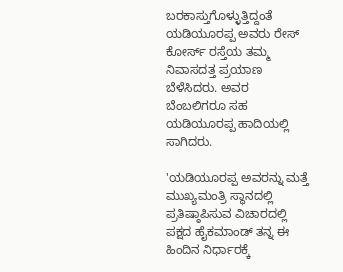ಬರಕಾಸ್ತುಗೊಳ್ಳುತ್ತಿದ್ದಂತೆ ಯಡಿಯೂರಪ್ಪ ಅವರು ರೇಸ್ ಕೋರ್ಸ್ ರಸ್ತೆಯ ತಮ್ಮ ನಿವಾಸದತ್ತ ಪ್ರಯಾಣ ಬೆಳೆಸಿದರು. ಅವರ ಬೆಂಬಲಿಗರೂ ಸಹ ಯಡಿಯೂರಪ್ಪ ಹಾದಿಯಲ್ಲಿ ಸಾಗಿದರು.

'ಯಡಿಯೂರಪ್ಪ ಅವರನ್ನು ಮತ್ತೆ ಮುಖ್ಯಮಂತ್ರಿ ಸ್ಥಾನದಲ್ಲಿ ಪ್ರತಿಷ್ಠಾಪಿಸುವ ವಿಚಾರದಲ್ಲಿ ಪಕ್ಷದ ಹೈಕಮಾಂಡ್ ತನ್ನ ಈ ಹಿಂದಿನ ನಿರ್ಧಾರಕ್ಕೆ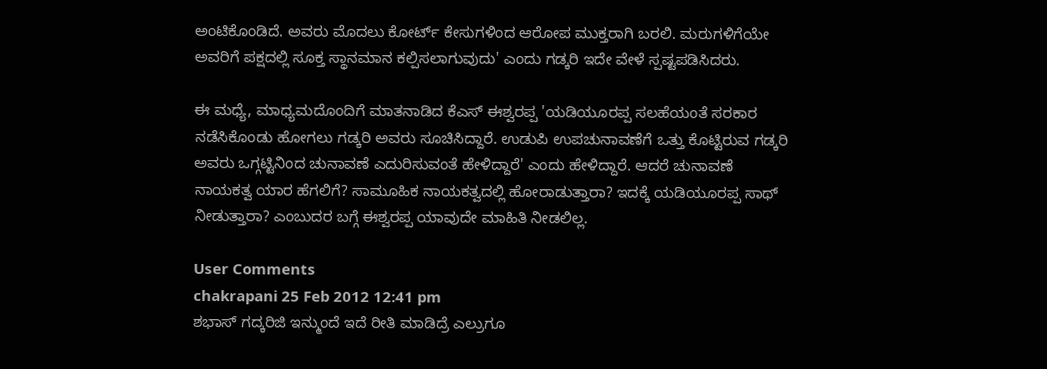ಅಂಟಿಕೊಂಡಿದೆ. ಅವರು ಮೊದಲು ಕೋರ್ಟ್ ಕೇಸುಗಳಿಂದ ಆರೋಪ ಮುಕ್ತರಾಗಿ ಬರಲಿ. ಮರುಗಳಿಗೆಯೇ ಅವರಿಗೆ ಪಕ್ಷದಲ್ಲಿ ಸೂಕ್ತ ಸ್ಥಾನಮಾನ ಕಲ್ಪಿಸಲಾಗುವುದು' ಎಂದು ಗಡ್ಕರಿ ಇದೇ ವೇಳೆ ಸ್ಪಷ್ಟಪಡಿಸಿದರು.

ಈ ಮಧ್ಯೆ, ಮಾಧ್ಯಮದೊಂದಿಗೆ ಮಾತನಾಡಿದ ಕೆಎಸ್ ಈಶ್ವರಪ್ಪ 'ಯಡಿಯೂರಪ್ಪ ಸಲಹೆಯಂತೆ ಸರಕಾರ ನಡೆಸಿಕೊಂಡು ಹೋಗಲು ಗಡ್ಕರಿ ಅವರು ಸೂಚಿಸಿದ್ದಾರೆ. ಉಡುಪಿ ಉಪಚುನಾವಣೆಗೆ ಒತ್ತು ಕೊಟ್ಟಿರುವ ಗಡ್ಕರಿ ಅವರು ಒಗ್ಗಟ್ಟಿನಿಂದ ಚುನಾವಣೆ ಎದುರಿಸುವಂತೆ ಹೇಳಿದ್ದಾರೆ' ಎಂದು ಹೇಳಿದ್ದಾರೆ. ಆದರೆ ಚುನಾವಣೆ ನಾಯಕತ್ವ ಯಾರ ಹೆಗಲಿಗೆ? ಸಾಮೂಹಿಕ ನಾಯಕತ್ವದಲ್ಲಿ ಹೋರಾಡುತ್ತಾರಾ? ಇದಕ್ಕೆ ಯಡಿಯೂರಪ್ಪ ಸಾಥ್ ನೀಡುತ್ತಾರಾ? ಎಂಬುದರ ಬಗ್ಗೆ ಈಶ್ವರಪ್ಪ ಯಾವುದೇ ಮಾಹಿತಿ ನೀಡಲಿಲ್ಲ.

User Comments
chakrapani 25 Feb 2012 12:41 pm
ಶಭಾಸ್ ಗದ್ಕರಿಜಿ ಇನ್ಮುಂದೆ ಇದೆ ರೀತಿ ಮಾಡಿದ್ರೆ ಎಲ್ರುಗೂ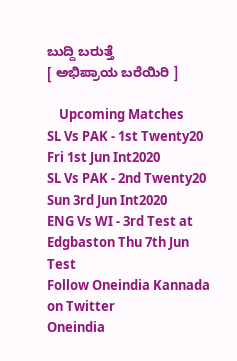ಬುದ್ದಿ ಬರುತ್ತೆ
[ ಅಭಿಪ್ರಾಯ ಬರೆಯಿರಿ ]

    Upcoming Matches
SL Vs PAK - 1st Twenty20 Fri 1st Jun Int2020
SL Vs PAK - 2nd Twenty20 Sun 3rd Jun Int2020
ENG Vs WI - 3rd Test at Edgbaston Thu 7th Jun Test
Follow Oneindia Kannada on Twitter
Oneindia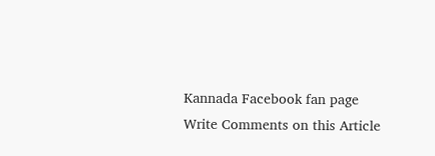Kannada Facebook fan page
Write Comments on this Article